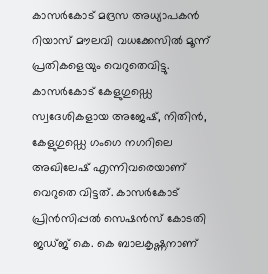കാസർകോട് മദ്രസ അധ്യാപകൻ റിയാസ് മൗലവി വധക്കേസിൽ മൂന്ന് പ്രതികളെയും വെറുതെവിട്ടു. കാസർകോട് കേളുഗുഡ്ഡെ സ്വദേശികളായ അജേഷ്, നിതിൻ, കേളുഗുഡ്ഡെ ഗംഗെ നഗറിലെ അഖിലേഷ് എന്നിവരെയാണ് വെറുതെ വിട്ടത്. കാസർകോട് പ്രിൻസിപ്പൽ സെഷൻസ് കോടതി ജഡ്ജ് കെ. കെ ബാലകൃഷ്ണനാണ്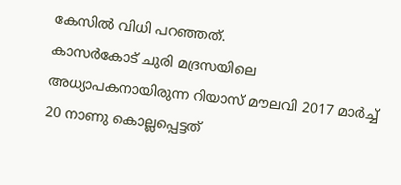കേസിൽ വിധി പറഞ്ഞത്.
കാസർകോട് ചുരി മദ്രസയിലെ അധ്യാപകനായിരുന്ന റിയാസ് മൗലവി 2017 മാർച്ച് 20 നാണു കൊല്ലപ്പെട്ടത്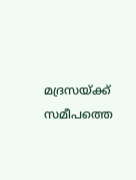മദ്രസയ്ക്ക് സമീപത്തെ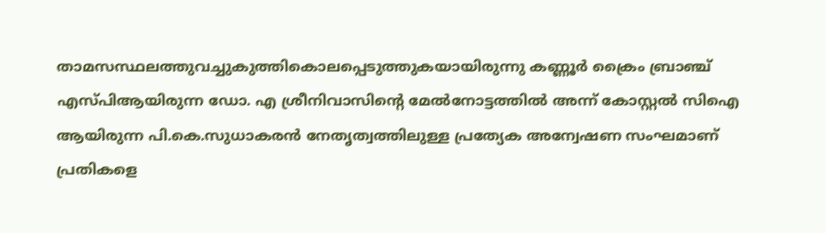താമസസ്ഥലത്തുവച്ചുകുത്തികൊലപ്പെടുത്തുകയായിരുന്നു കണ്ണൂർ ക്രൈം ബ്രാഞ്ച് എസ്പിആയിരുന്ന ഡോ. എ ശ്രീനിവാസിൻ്റെ മേൽനോട്ടത്തിൽ അന്ന് കോസ്റ്റൽ സിഐ ആയിരുന്ന പി.കെ.സുധാകരൻ നേതൃത്വത്തിലുള്ള പ്രത്യേക അന്വേഷണ സംഘമാണ് പ്രതികളെ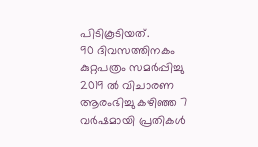പിടികൂടിയത്.
90 ദിവസത്തിനകം കുറ്റപത്രം സമർപ്പിച്ചു 2019 ൽ വിചാരണ ആരംഭിച്ചു കഴിഞ്ഞ 7 വർഷമായി പ്രതികൾ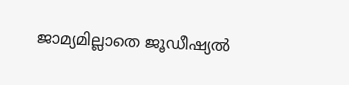ജാമ്യമില്ലാതെ ജൂഡീഷ്യൽ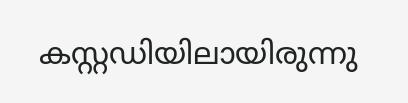കസ്റ്റഡിയിലായിരുന്നു